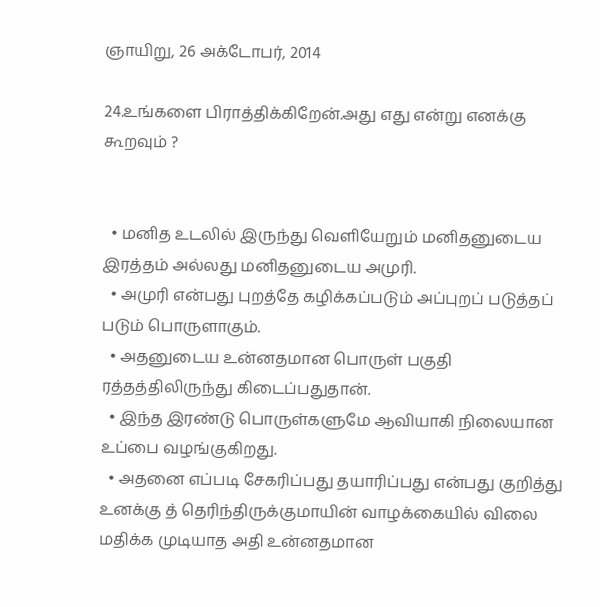ஞாயிறு, 26 அக்டோபர், 2014

24.உங்களை பிராத்திக்கிறேன்.அது எது என்று எனக்கு கூறவும் ?


  • மனித உடலில் இருந்து வெளியேறும் மனிதனுடைய இரத்தம் அல்லது மனிதனுடைய அமுரி.
  • அமுரி என்பது புறத்தே கழிக்கப்படும் அப்புறப் படுத்தப் படும் பொருளாகும்.
  • அதனுடைய உன்னதமான பொருள் பகுதி ரத்தத்திலிருந்து கிடைப்பதுதான்.
  • இந்த இரண்டு பொருள்களுமே ஆவியாகி நிலையான உப்பை வழங்குகிறது.
  • அதனை எப்படி சேகரிப்பது தயாரிப்பது என்பது குறித்து உனக்கு த் தெரிந்திருக்குமாயின் வாழக்கையில் விலை மதிக்க முடியாத அதி உன்னதமான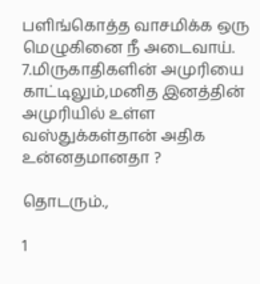பளிங்கொத்த வாசமிக்க ஒரு மெழுகினை நீ அடைவாய்.
7.மிருகாதிகளின் அமுரியை காட்டிலும்,மனித இனத்தின் அமுரியில் உள்ள வஸ்துக்கள்தான் அதிக உன்னதமானதா ?

தொடரும்.,

1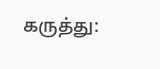கருத்து: